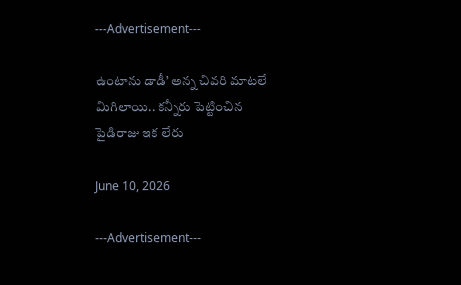---Advertisement---

ఉంటాను డాడీ’ అన్న చివరి మాటలే మిగిలాయి.. కన్నీరు పెట్టించిన పైడిరాజు ఇక లేరు

June 10, 2026

---Advertisement---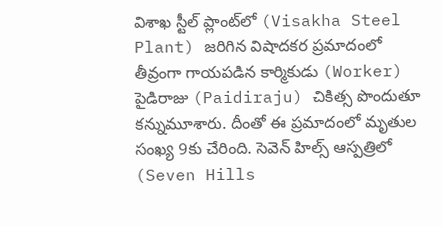విశాఖ స్టీల్ ప్లాంట్‌లో (Visakha Steel Plant) జరిగిన విషాదకర ప్రమాదంలో తీవ్రంగా గాయపడిన కార్మికుడు (Worker) పైడిరాజు (Paidiraju) చికిత్స పొందుతూ కన్నుమూశారు. దీంతో ఈ ప్రమాదంలో మృతుల సంఖ్య 9కు చేరింది. సెవెన్ హిల్స్ ఆస్పత్రిలో (Seven Hills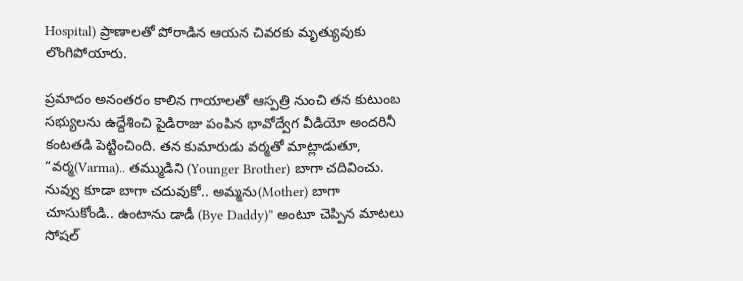Hospital) ప్రాణాలతో పోరాడిన ఆయన చివరకు మృత్యువుకు లొంగిపోయారు.

ప్రమాదం అనంతరం కాలిన గాయాలతో ఆస్పత్రి నుంచి తన కుటుంబ సభ్యులను ఉద్దేశించి పైడిరాజు పంపిన భావోద్వేగ వీడియో అందరినీ కంటతడి పెట్టించింది. తన కుమారుడు వర్మతో మాట్లాడుతూ, “వర్మ(Varma).. తమ్ముడిని (Younger Brother) బాగా చదివించు. నువ్వు కూడా బాగా చదువుకో.. అమ్మను(Mother) బాగా చూసుకోండి.. ఉంటాను డాడీ (Bye Daddy)” అంటూ చెప్పిన మాటలు సోషల్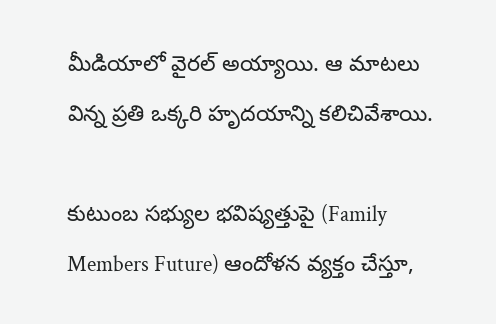మీడియాలో వైరల్ అయ్యాయి. ఆ మాటలు విన్న ప్రతి ఒక్కరి హృదయాన్ని కలిచివేశాయి.

కుటుంబ సభ్యుల భవిష్యత్తుపై (Family Members Future) ఆందోళన వ్యక్తం చేస్తూ,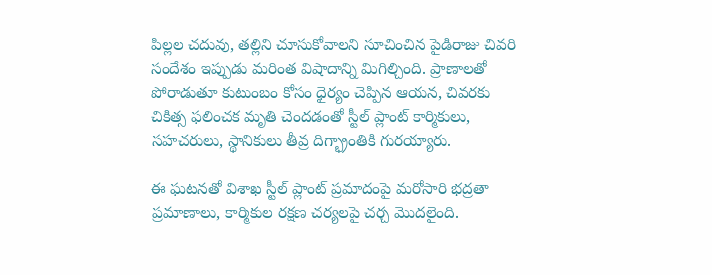పిల్లల చదువు, తల్లిని చూసుకోవాలని సూచించిన పైడిరాజు చివరి సందేశం ఇప్పుడు మరింత విషాదాన్ని మిగిల్చింది. ప్రాణాలతో పోరాడుతూ కుటుంబం కోసం ధైర్యం చెప్పిన ఆయన, చివరకు చికిత్స ఫలించక మృతి చెందడంతో స్టీల్ ప్లాంట్ కార్మికులు, సహచరులు, స్థానికులు తీవ్ర దిగ్భ్రాంతికి గురయ్యారు.

ఈ ఘటనతో విశాఖ స్టీల్ ప్లాంట్ ప్రమాదంపై మరోసారి భద్రతా ప్రమాణాలు, కార్మికుల రక్షణ చర్యలపై చర్చ మొదలైంది.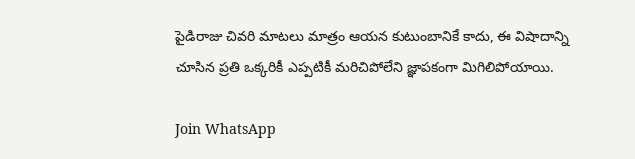పైడిరాజు చివరి మాటలు మాత్రం ఆయన కుటుంబానికే కాదు, ఈ విషాదాన్ని చూసిన ప్రతి ఒక్కరికీ ఎప్పటికీ మరిచిపోలేని జ్ఞాపకంగా మిగిలిపోయాయి.

Join WhatsApp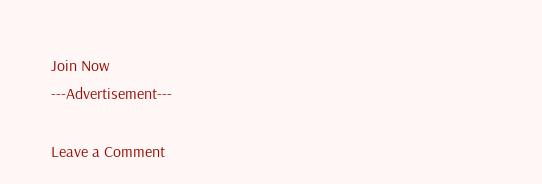Join Now
---Advertisement---

Leave a Comment